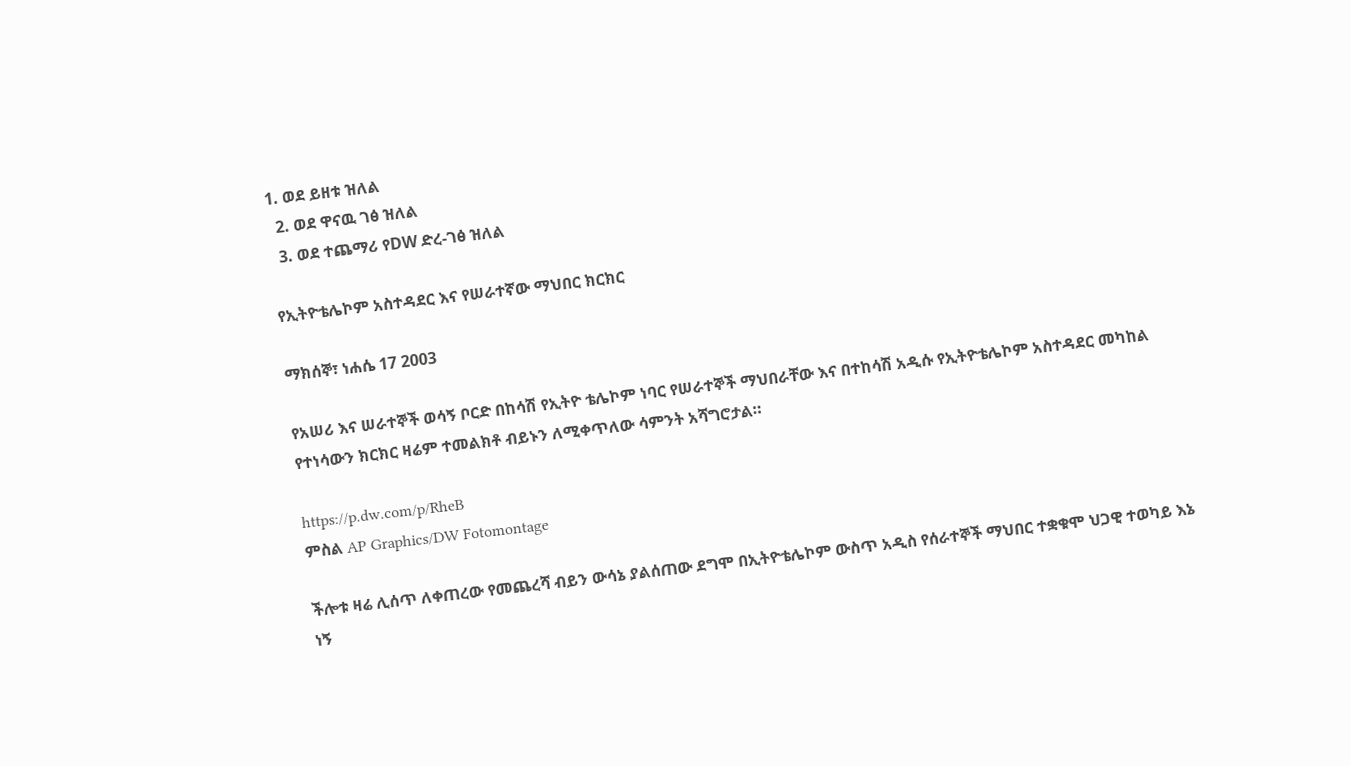1. ወደ ይዘቱ ዝለል
  2. ወደ ዋናዉ ገፅ ዝለል
  3. ወደ ተጨማሪ የDW ድረ-ገፅ ዝለል

የኢትዮቴሌኮም አስተዳደር እና የሠራተኛው ማህበር ክርክር

ማክሰኞ፣ ነሐሴ 17 2003

የአሠሪ እና ሠራተኞች ወሳኝ ቦርድ በከሳሽ የኢትዮ ቴሌኮም ነባር የሠራተኞች ማህበራቸው እና በተከሳሽ አዲሱ የኢትዮቴሌኮም አስተዳደር መካከል የተነሳውን ክርክር ዛሬም ተመልክቶ ብይኑን ለሚቀጥለው ሳምንት አሻግሮታል።

https://p.dw.com/p/RheB
ምስል AP Graphics/DW Fotomontage

ችሎቱ ዛሬ ሊሰጥ ለቀጠረው የመጨረሻ ብይን ውሳኔ ያልሰጠው ደግሞ በኢትዮቴሌኮም ውስጥ አዲስ የሰራተኞች ማህበር ተቋቁሞ ህጋዊ ተወካይ እኔ ነኝ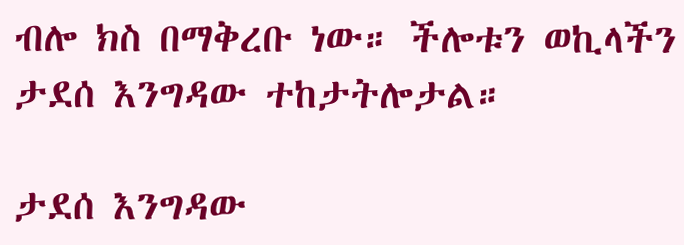ብሎ ክስ በማቅረቡ ነው። ችሎቱን ወኪላችን ታደሰ እንግዳው ተከታትሎታል።

ታደሰ እንግዳው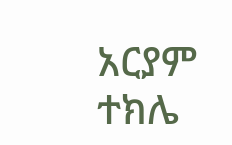አርያም ተክሌ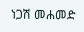ነጋሽ መሐመድ